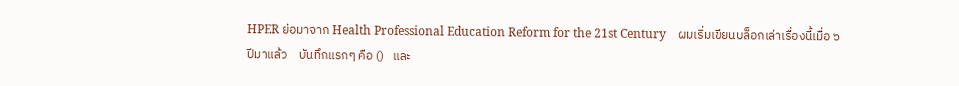HPER ย่อมาจาก Health Professional Education Reform for the 21st Century    ผมเริ่มเขียนบล็อกเล่าเรื่องนี้เมื่อ ๖ ปีมาแล้ว    บันทึกแรกๆ คือ ()   และ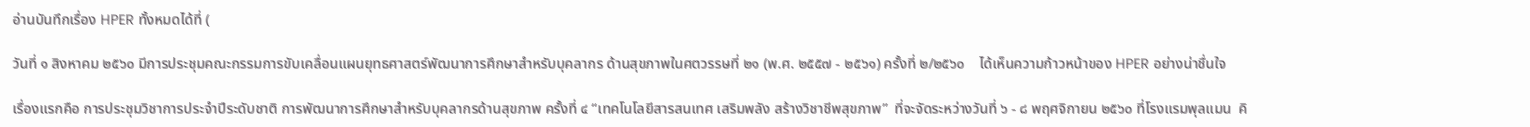อ่านบันทึกเรื่อง HPER ทั้งหมดได้ที่ (

วันที่ ๑ สิงหาคม ๒๕๖๐ มีการประชุมคณะกรรมการขับเคลื่อนแผนยุทธศาสตร์พัฒนาการศึกษาสำหรับบุคลากร ด้านสุขภาพในศตวรรษที่ ๒๑ (พ.ศ. ๒๕๕๗ - ๒๕๖๑) ครั้งที่ ๒/๒๕๖๐    ได้เห็นความก้าวหน้าของ HPER อย่างน่าชื่นใจ

เรื่องแรกคือ การประชุมวิชาการประจำปีระดับชาติ การพัฒนาการศึกษาสำหรับบุคลากรด้านสุขภาพ ครั้งที่ ๔ “เทคโนโลยีสารสนเทศ เสริมพลัง สร้างวิชาชีพสุขภาพ”  ที่จะจัดระหว่างวันที่ ๖ - ๘ พฤศจิกายน ๒๕๖๐ ที่โรงแรมพุลแมน  คิ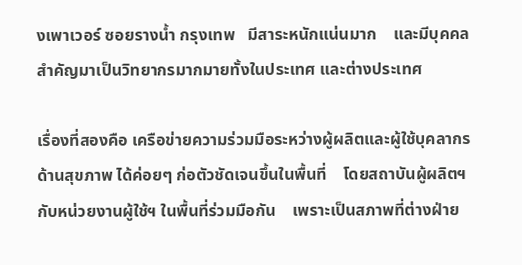งเพาเวอร์ ซอยรางน้ำ กรุงเทพ   มีสาระหนักแน่นมาก    และมีบุคคลสำคัญมาเป็นวิทยากรมากมายทั้งในประเทศ และต่างประเทศ

เรื่องที่สองคือ เครือข่ายความร่วมมือระหว่างผู้ผลิตและผู้ใช้บุคลากรด้านสุขภาพ ได้ค่อยๆ ก่อตัวชัดเจนขึ้นในพื้นที่    โดยสถาบันผู้ผลิตฯ กับหน่วยงานผู้ใช้ฯ ในพื้นที่ร่วมมือกัน    เพราะเป็นสภาพที่ต่างฝ่าย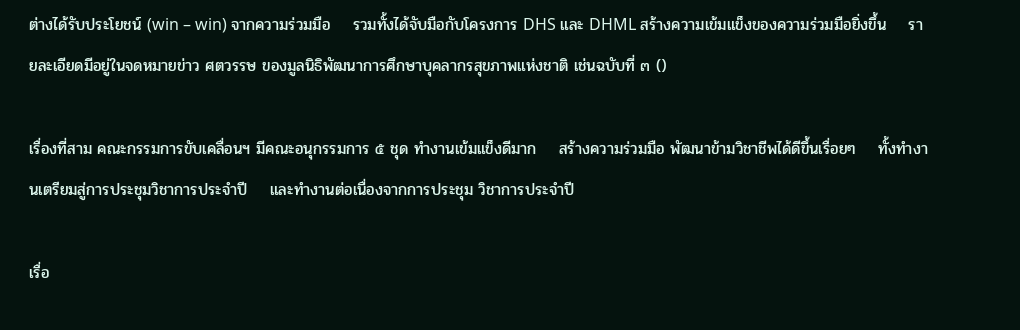ต่างได้รับประโยชน์ (win – win) จากความร่วมมือ    รวมทั้งได้จับมือกับโครงการ DHS และ DHML สร้างความเข้มแข็งของความร่วมมือยิ่งขึ้น    รายละเอียดมีอยู่ในจดหมายข่าว ศตวรรษ ของมูลนิธิพัฒนาการศึกษาบุคลากรสุขภาพแห่งชาติ เช่นฉบับที่ ๓ ()

เรื่องที่สาม คณะกรรมการขับเคลื่อนฯ มีคณะอนุกรรมการ ๕ ชุด ทำงานเข้มแข็งดีมาก    สร้างความร่วมมือ พัฒนาข้ามวิชาชีพได้ดีขึ้นเรื่อยๆ    ทั้งทำงานเตรียมสู่การประชุมวิชาการประจำปี    และทำงานต่อเนื่องจากการประชุม วิชาการประจำปี

เรื่อ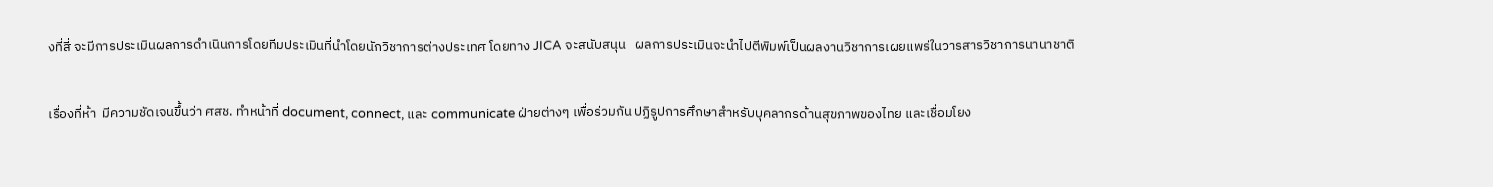งที่สี่ จะมีการประเมินผลการดำเนินการโดยทีมประเมินที่นำโดยนักวิชาการต่างประเทศ โดยทาง JICA จะสนับสนุน   ผลการประเมินจะนำไปตีพิมพ์เป็นผลงานวิชาการเผยแพร่ในวารสารวิชาการนานาชาติ

เรื่องที่ห้า  มีความชัดเจนขึ้นว่า ศสช. ทำหน้าที่ document, connect, และ communicate ฝ่ายต่างๆ เพื่อร่วมกัน ปฏิรูปการศึกษาสำหรับบุคลากรด้านสุขภาพของไทย และเชื่อมโยง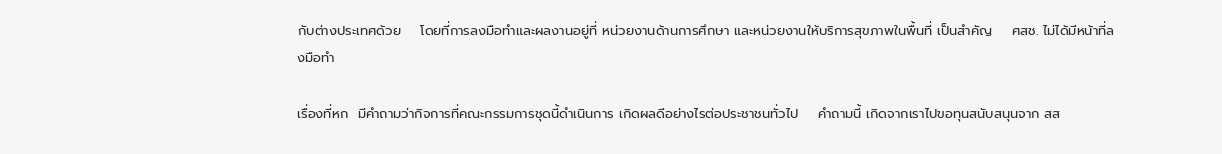กับต่างประเทศด้วย    โดยที่การลงมือทำและผลงานอยู่ที่ หน่วยงานด้านการศึกษา และหน่วยงานให้บริการสุขภาพในพื้นที่ เป็นสำคัญ    ศสช. ไม่ได้มีหน้าที่ลงมือทำ

เรื่องที่หก  มีคำถามว่ากิจการที่คณะกรรมการชุดนี้ดำเนินการ เกิดผลดีอย่างไรต่อประชาชนทั่วไป    คำถามนี้ เกิดจากเราไปขอทุนสนับสนุนจาก สส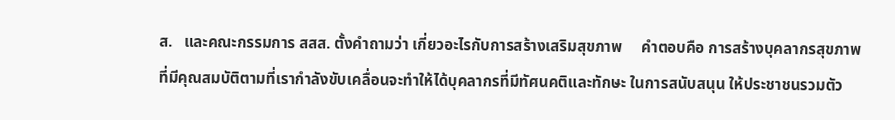ส.   และคณะกรรมการ สสส. ตั้งคำถามว่า เกี่ยวอะไรกับการสร้างเสริมสุขภาพ     คำตอบคือ การสร้างบุคลากรสุขภาพที่มีคุณสมบัติตามที่เรากำลังขับเคลื่อนจะทำให้ได้บุคลากรที่มีทัศนคติและทักษะ ในการสนับสนุน ให้ประชาชนรวมตัว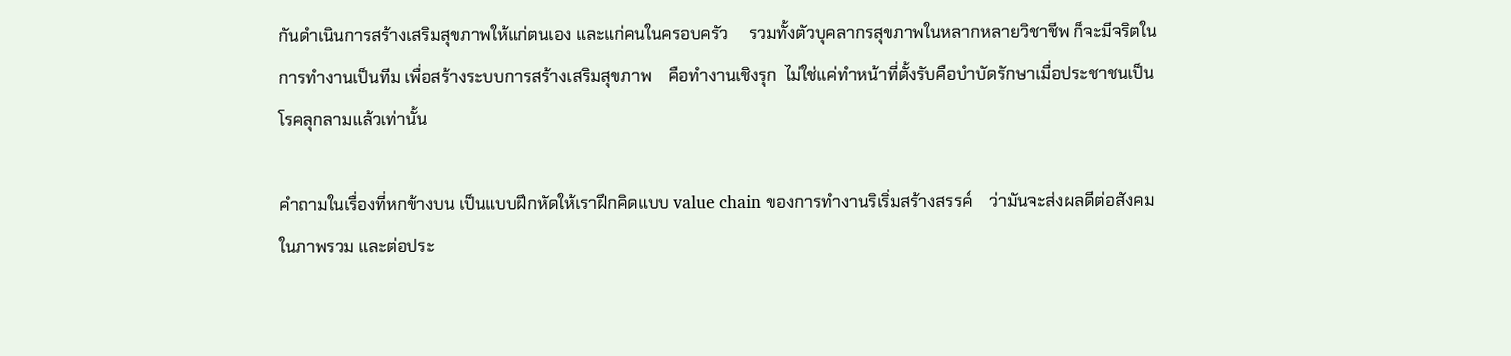กันดำเนินการสร้างเสริมสุขภาพให้แก่ตนเอง และแก่คนในครอบครัว     รวมทั้งตัวบุคลากรสุขภาพในหลากหลายวิชาชีพ ก็จะมีจริตในการทำงานเป็นทีม เพื่อสร้างระบบการสร้างเสริมสุขภาพ    คือทำงานเชิงรุก  ไม่ใช่แค่ทำหน้าที่ตั้งรับคือบำบัดรักษาเมื่อประชาชนเป็นโรคลุกลามแล้วเท่านั้น

คำถามในเรื่องที่หกข้างบน เป็นแบบฝึกหัดให้เราฝึกคิดแบบ value chain ของการทำงานริเริ่มสร้างสรรค์    ว่ามันจะส่งผลดีต่อสังคมในภาพรวม และต่อประ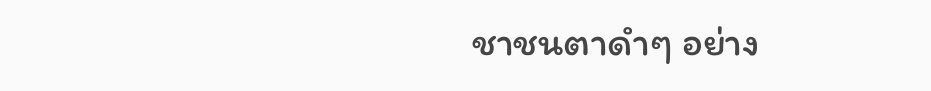ชาชนตาดำๆ อย่าง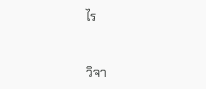ไร


วิจา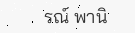รณ์ พานิ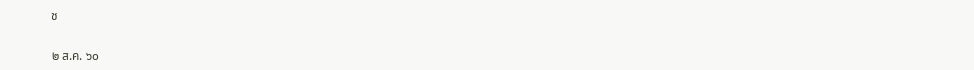ช

๒ ส.ค. ๖๐